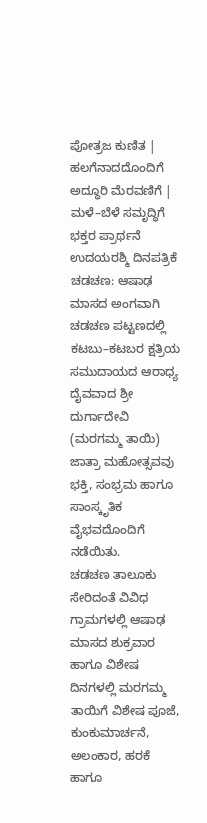ಪೋತ್ರಜ ಕುಣಿತ | ಹಲಗೆನಾದದೊಂದಿಗೆ ಅದ್ಧೂರಿ ಮೆರವಣಿಗೆ | ಮಳೆ–ಬೆಳೆ ಸಮೃದ್ಧಿಗೆ ಭಕ್ತರ ಪ್ರಾರ್ಥನೆ
ಉದಯರಶ್ಮಿ ದಿನಪತ್ರಿಕೆ
ಚಡಚಣ: ಆಷಾಢ ಮಾಸದ ಅಂಗವಾಗಿ ಚಡಚಣ ಪಟ್ಟಣದಲ್ಲಿ ಕಟಬು–ಕಟಬರ ಕ್ಷತ್ರಿಯ ಸಮುದಾಯದ ಆರಾಧ್ಯ ದೈವವಾದ ಶ್ರೀ ದುರ್ಗಾದೇವಿ (ಮರಗಮ್ಮ ತಾಯಿ) ಜಾತ್ರಾ ಮಹೋತ್ಸವವು ಭಕ್ತಿ, ಸಂಭ್ರಮ ಹಾಗೂ ಸಾಂಸ್ಕೃತಿಕ ವೈಭವದೊಂದಿಗೆ ನಡೆಯಿತು.
ಚಡಚಣ ತಾಲೂಕು ಸೇರಿದಂತೆ ವಿವಿಧ ಗ್ರಾಮಗಳಲ್ಲಿ ಆಷಾಢ ಮಾಸದ ಶುಕ್ರವಾರ ಹಾಗೂ ವಿಶೇಷ ದಿನಗಳಲ್ಲಿ ಮರಗಮ್ಮ ತಾಯಿಗೆ ವಿಶೇಷ ಪೂಜೆ, ಕುಂಕುಮಾರ್ಚನೆ, ಅಲಂಕಾರ, ಹರಕೆ ಹಾಗೂ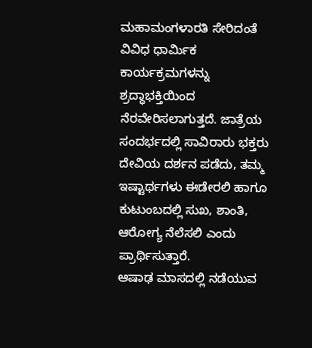ಮಹಾಮಂಗಳಾರತಿ ಸೇರಿದಂತೆ ವಿವಿಧ ಧಾರ್ಮಿಕ ಕಾರ್ಯಕ್ರಮಗಳನ್ನು ಶ್ರದ್ಧಾಭಕ್ತಿಯಿಂದ ನೆರವೇರಿಸಲಾಗುತ್ತದೆ. ಜಾತ್ರೆಯ ಸಂದರ್ಭದಲ್ಲಿ ಸಾವಿರಾರು ಭಕ್ತರು ದೇವಿಯ ದರ್ಶನ ಪಡೆದು, ತಮ್ಮ ಇಷ್ಟಾರ್ಥಗಳು ಈಡೇರಲಿ ಹಾಗೂ ಕುಟುಂಬದಲ್ಲಿ ಸುಖ, ಶಾಂತಿ, ಆರೋಗ್ಯ ನೆಲೆಸಲಿ ಎಂದು ಪ್ರಾರ್ಥಿಸುತ್ತಾರೆ.
ಆಷಾಢ ಮಾಸದಲ್ಲಿ ನಡೆಯುವ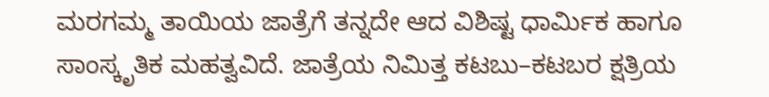ಮರಗಮ್ಮ ತಾಯಿಯ ಜಾತ್ರೆಗೆ ತನ್ನದೇ ಆದ ವಿಶಿಷ್ಟ ಧಾರ್ಮಿಕ ಹಾಗೂ ಸಾಂಸ್ಕೃತಿಕ ಮಹತ್ವವಿದೆ. ಜಾತ್ರೆಯ ನಿಮಿತ್ತ ಕಟಬು–ಕಟಬರ ಕ್ಷತ್ರಿಯ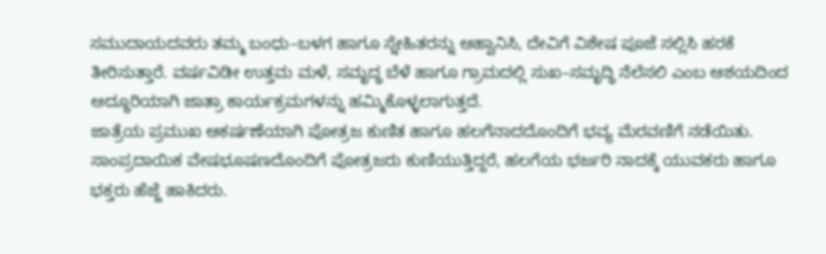ಸಮುದಾಯದವರು ತಮ್ಮ ಬಂಧು–ಬಳಗ ಹಾಗೂ ಸ್ನೇಹಿತರನ್ನು ಆಹ್ವಾನಿಸಿ, ದೇವಿಗೆ ವಿಶೇಷ ಪೂಜೆ ಸಲ್ಲಿಸಿ ಹರಕೆ ತೀರಿಸುತ್ತಾರೆ. ವರ್ಷವಿಡೀ ಉತ್ತಮ ಮಳೆ, ಸಮೃದ್ಧ ಬೆಳೆ ಹಾಗೂ ಗ್ರಾಮದಲ್ಲಿ ಸುಖ–ಸಮೃದ್ಧಿ ನೆಲೆಸಲಿ ಎಂಬ ಆಶಯದಿಂದ ಅದ್ಧೂರಿಯಾಗಿ ಜಾತ್ರಾ ಕಾರ್ಯಕ್ರಮಗಳನ್ನು ಹಮ್ಮಿಕೊಳ್ಳಲಾಗುತ್ತದೆ.
ಜಾತ್ರೆಯ ಪ್ರಮುಖ ಆಕರ್ಷಣೆಯಾಗಿ ಪೋತ್ರಜ ಕುಣಿತ ಹಾಗೂ ಹಲಗೆನಾದದೊಂದಿಗೆ ಭವ್ಯ ಮೆರವಣಿಗೆ ನಡೆಯಿತು. ಸಾಂಪ್ರದಾಯಿಕ ವೇಷಭೂಷಣದೊಂದಿಗೆ ಪೋತ್ರಜರು ಕುಣಿಯುತ್ತಿದ್ದರೆ, ಹಲಗೆಯ ಭರ್ಜರಿ ನಾದಕ್ಕೆ ಯುವಕರು ಹಾಗೂ ಭಕ್ತರು ಹೆಜ್ಜೆ ಹಾಕಿದರು.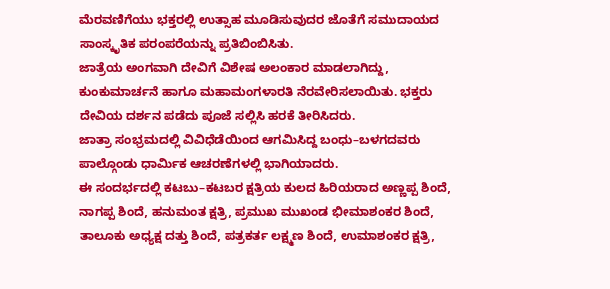ಮೆರವಣಿಗೆಯು ಭಕ್ತರಲ್ಲಿ ಉತ್ಸಾಹ ಮೂಡಿಸುವುದರ ಜೊತೆಗೆ ಸಮುದಾಯದ ಸಾಂಸ್ಕೃತಿಕ ಪರಂಪರೆಯನ್ನು ಪ್ರತಿಬಿಂಬಿಸಿತು.
ಜಾತ್ರೆಯ ಅಂಗವಾಗಿ ದೇವಿಗೆ ವಿಶೇಷ ಅಲಂಕಾರ ಮಾಡಲಾಗಿದ್ದು, ಕುಂಕುಮಾರ್ಚನೆ ಹಾಗೂ ಮಹಾಮಂಗಳಾರತಿ ನೆರವೇರಿಸಲಾಯಿತು. ಭಕ್ತರು ದೇವಿಯ ದರ್ಶನ ಪಡೆದು ಪೂಜೆ ಸಲ್ಲಿಸಿ ಹರಕೆ ತೀರಿಸಿದರು.
ಜಾತ್ರಾ ಸಂಭ್ರಮದಲ್ಲಿ ವಿವಿಧೆಡೆಯಿಂದ ಆಗಮಿಸಿದ್ದ ಬಂಧು–ಬಳಗದವರು ಪಾಲ್ಗೊಂಡು ಧಾರ್ಮಿಕ ಆಚರಣೆಗಳಲ್ಲಿ ಭಾಗಿಯಾದರು.
ಈ ಸಂದರ್ಭದಲ್ಲಿ ಕಟಬು–ಕಟಬರ ಕ್ಷತ್ರಿಯ ಕುಲದ ಹಿರಿಯರಾದ ಅಣ್ಣಪ್ಪ ಶಿಂದೆ, ನಾಗಪ್ಪ ಶಿಂದೆ, ಹನುಮಂತ ಕ್ಷತ್ರಿ, ಪ್ರಮುಖ ಮುಖಂಡ ಭೀಮಾಶಂಕರ ಶಿಂದೆ, ತಾಲೂಕು ಅಧ್ಯಕ್ಷ ದತ್ತು ಶಿಂದೆ, ಪತ್ರಕರ್ತ ಲಕ್ಷ್ಮಣ ಶಿಂದೆ, ಉಮಾಶಂಕರ ಕ್ಷತ್ರಿ,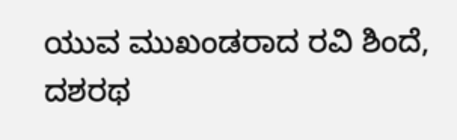ಯುವ ಮುಖಂಡರಾದ ರವಿ ಶಿಂದೆ, ದಶರಥ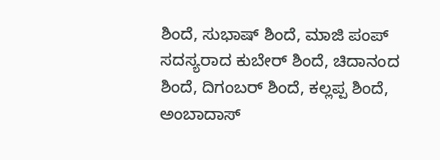ಶಿಂದೆ, ಸುಭಾಷ್ ಶಿಂದೆ, ಮಾಜಿ ಪಂಪ್ ಸದಸ್ಯರಾದ ಕುಬೇರ್ ಶಿಂದೆ, ಚಿದಾನಂದ ಶಿಂದೆ, ದಿಗಂಬರ್ ಶಿಂದೆ, ಕಲ್ಲಪ್ಪ ಶಿಂದೆ, ಅಂಬಾದಾಸ್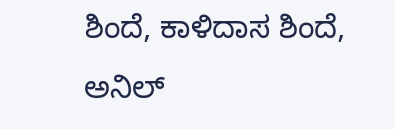ಶಿಂದೆ, ಕಾಳಿದಾಸ ಶಿಂದೆ, ಅನಿಲ್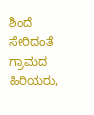ಶಿಂದೆ ಸೇರಿದಂತೆ ಗ್ರಾಮದ ಹಿರಿಯರು,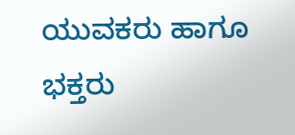ಯುವಕರು ಹಾಗೂ ಭಕ್ತರು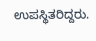ಉಪಸ್ಥಿತರಿದ್ದರು.